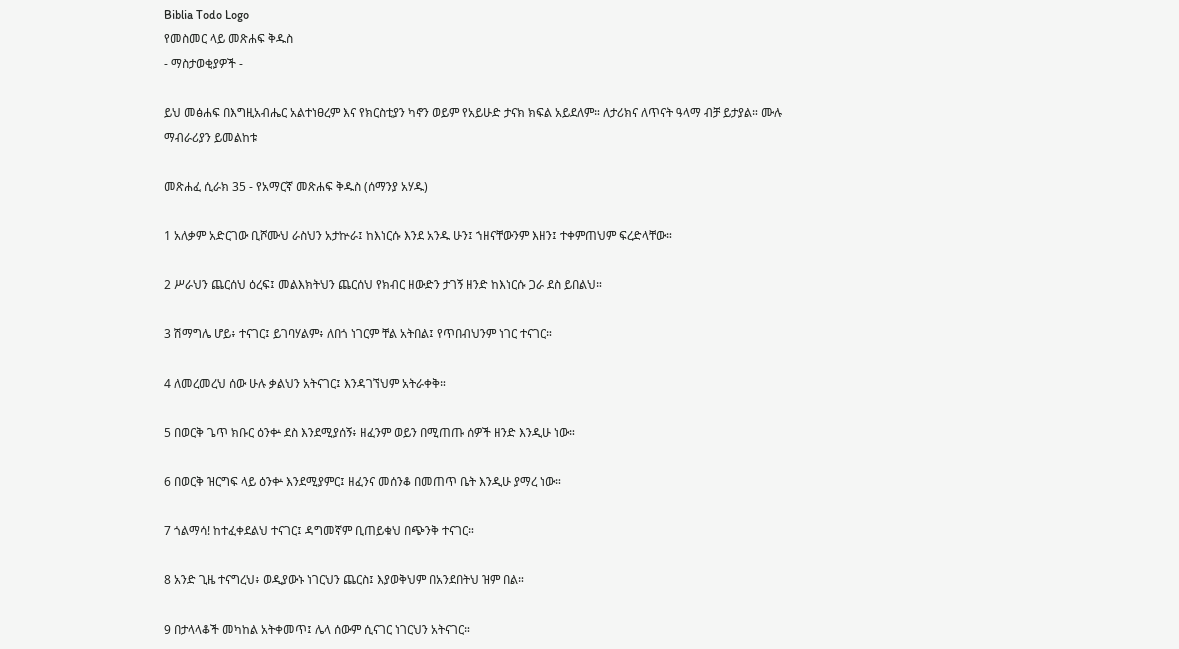Biblia Todo Logo
የመስመር ላይ መጽሐፍ ቅዱስ
- ማስታወቂያዎች -

ይህ መፅሐፍ በእግዚአብሔር አልተነፀረም እና የክርስቲያን ካኖን ወይም የአይሁድ ታናክ ክፍል አይደለም። ለታሪክና ለጥናት ዓላማ ብቻ ይታያል። ሙሉ ማብራሪያን ይመልከቱ

መጽሐፈ ሲራክ 35 - የአማርኛ መጽሐፍ ቅዱስ (ሰማንያ አሃዱ)

1 አለቃም አድርገው ቢሾሙህ ራስህን አታኵራ፤ ከእነርሱ እንደ አንዱ ሁን፤ ኀዘናቸውንም እዘን፤ ተቀምጠህም ፍረድላቸው።

2 ሥራህን ጨርሰህ ዕረፍ፤ መልእክትህን ጨርሰህ የክብር ዘውድን ታገኝ ዘንድ ከእነርሱ ጋራ ደስ ይበልህ።

3 ሽማግሌ ሆይ፥ ተናገር፤ ይገባሃልም፥ ለበጎ ነገርም ቸል አትበል፤ የጥበብህንም ነገር ተናገር።

4 ለመረመረህ ሰው ሁሉ ቃልህን አትናገር፤ እንዳገኘህም አትራቀቅ።

5 በወርቅ ጌጥ ክቡር ዕንቍ ደስ እንደሚያሰኝ፥ ዘፈንም ወይን በሚጠጡ ሰዎች ዘንድ እንዲሁ ነው።

6 በወርቅ ዝርግፍ ላይ ዕንቍ እንደሚያምር፤ ዘፈንና መሰንቆ በመጠጥ ቤት እንዲሁ ያማረ ነው።

7 ጎልማሳ! ከተፈቀደልህ ተናገር፤ ዳግመኛም ቢጠይቁህ በጭንቅ ተናገር።

8 አንድ ጊዜ ተናግረህ፥ ወዲያውኑ ነገርህን ጨርስ፤ እያወቅህም በአንደበትህ ዝም በል።

9 በታላላቆች መካከል አትቀመጥ፤ ሌላ ሰውም ሲናገር ነገርህን አትናገር።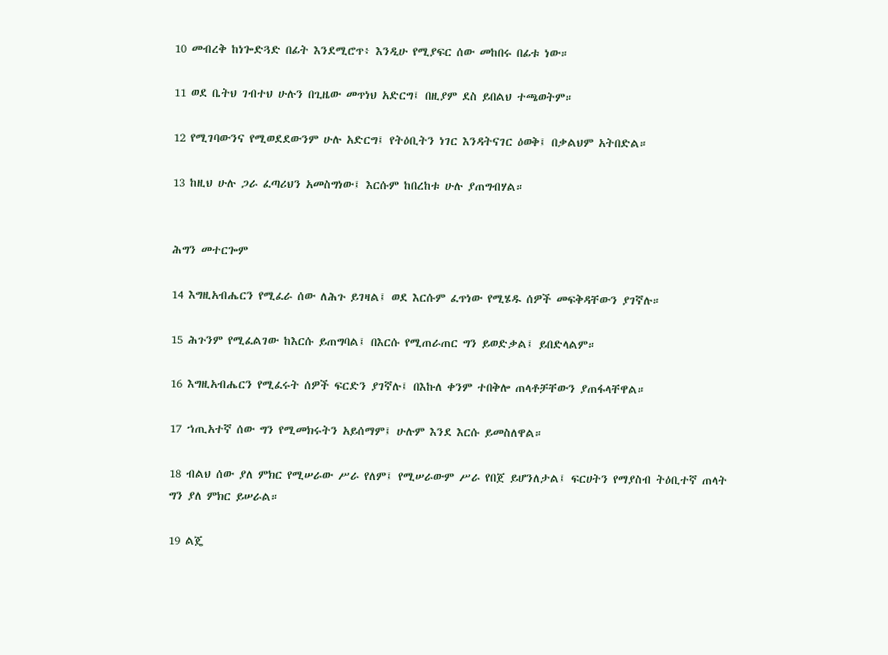10 መብረቅ ከነጐድጓድ በፊት እንደሚሮጥ፥ እንዲሁ የሚያፍር ሰው መከበሩ በፊቱ ነው።

11 ወደ ቤትህ ገብተህ ሁሉን በጊዜው መጥነህ አድርግ፤ በዚያም ደስ ይበልህ ተጫወትም።

12 የሚገባውንና የሚወደደውንም ሁሉ አድርግ፤ የትዕቢትን ነገር እንዳትናገር ዕወቅ፤ በቃልህም አትበድል።

13 ከዚህ ሁሉ ጋራ ፈጣሪህን አመስግነው፤ እርሱም ከበረከቱ ሁሉ ያጠግብሃል።


ሕግን መተርጐም

14 እግዚአብሔርን የሚፈራ ሰው ለሕጉ ይገዛል፤ ወደ እርሱም ፈጥነው የሚሄዱ ሰዎች መፍቅዳቸውን ያገኛሉ።

15 ሕጉንም የሚፈልገው ከእርሱ ይጠግባል፤ በእርሱ የሚጠራጠር ግን ይወድቃል፤ ይበድላልም።

16 እግዚአብሔርን የሚፈሩት ሰዎች ፍርድን ያገኛሉ፤ በእኩለ ቀንም ተበቅሎ ጠላቶቻቸውን ያጠፋላቸዋል።

17 ኀጢአተኛ ሰው ግን የሚመክሩትን አይሰማም፤ ሁሉም እንደ እርሱ ይመስለዋል።

18 ብልህ ሰው ያለ ምክር የሚሠራው ሥራ የለም፤ የሚሠራውም ሥራ የበጀ ይሆንለታል፤ ፍርሀትን የማያስብ ትዕቢተኛ ጠላት ግን ያለ ምክር ይሠራል።

19 ልጄ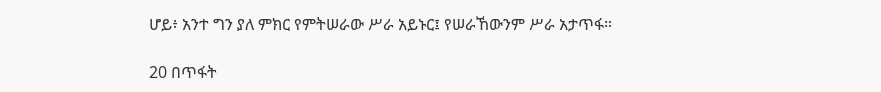ሆይ፥ አንተ ግን ያለ ምክር የምትሠራው ሥራ አይኑር፤ የሠራኸውንም ሥራ አታጥፋ።

20 በጥፋት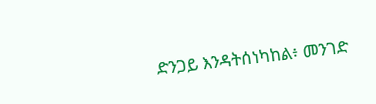ድንጋይ እንዳትሰነካከል፥ መንገድ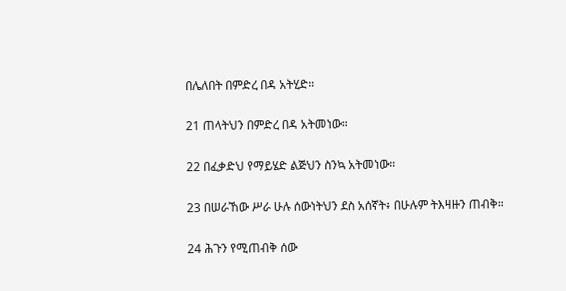በሌለበት በምድረ በዳ አትሂድ።

21 ጠላትህን በምድረ በዳ አትመነው።

22 በፈቃድህ የማይሄድ ልጅህን ስንኳ አትመነው።

23 በሠራኸው ሥራ ሁሉ ሰውነትህን ደስ አሰኛት፥ በሁሉም ትእዛዙን ጠብቅ።

24 ሕጉን የሚጠብቅ ሰው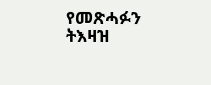የመጽሓፉን ትእዛዝ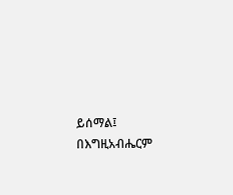ይሰማል፤ በእግዚአብሔርም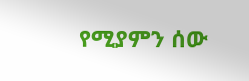የሚያምን ሰው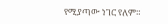የሚያጣው ነገር የለም።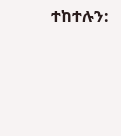ተከተሉን: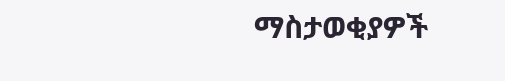ማስታወቂያዎች